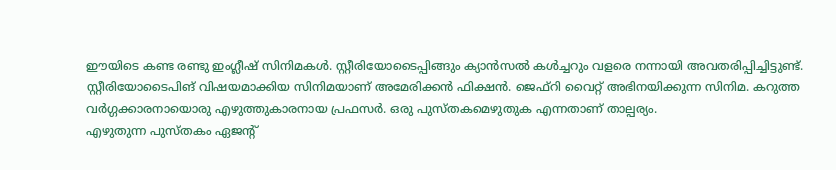ഈയിടെ കണ്ട രണ്ടു ഇംഗ്ലീഷ് സിനിമകൾ. സ്റ്റീരിയോടൈപ്പിങ്ങും ക്യാൻസൽ കൾച്ചറും വളരെ നന്നായി അവതരിപ്പിച്ചിട്ടുണ്ട്.
സ്റ്റീരിയോടൈപിങ് വിഷയമാക്കിയ സിനിമയാണ് അമേരിക്കൻ ഫിക്ഷൻ. ജെഫ്റി വൈറ്റ് അഭിനയിക്കുന്ന സിനിമ. കറുത്ത വർഗ്ഗക്കാരനായൊരു എഴുത്തുകാരനായ പ്രഫസർ. ഒരു പുസ്തകമെഴുതുക എന്നതാണ് താല്പര്യം.
എഴുതുന്ന പുസ്തകം ഏജന്റ്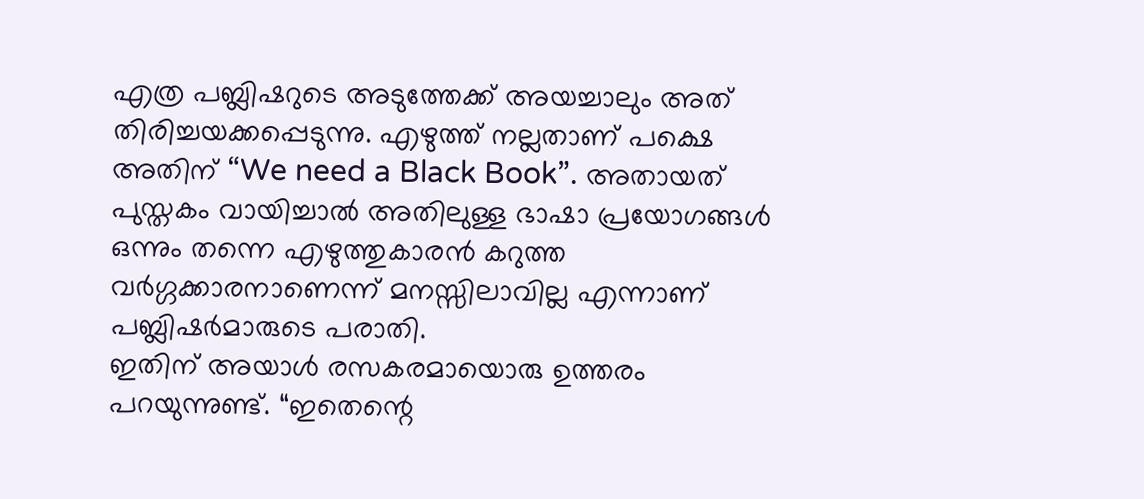എത്ര പബ്ലിഷറുടെ അടുത്തേക്ക് അയച്ചാലും അത് തിരിച്ചയക്കപ്പെടുന്നു. എഴുത്ത് നല്ലതാണ് പക്ഷെ അതിന് “We need a Black Book”. അതായത് പുസ്തകം വായിച്ചാൽ അതിലുള്ള ഭാഷാ പ്രയോഗങ്ങൾ ഒന്നും തന്നെ എഴുത്തുകാരൻ കറുത്ത വർഗ്ഗക്കാരനാണെന്ന് മനസ്സിലാവില്ല എന്നാണ് പബ്ലിഷർമാരുടെ പരാതി.
ഇതിന് അയാൾ രസകരമായൊരു ഉത്തരം പറയുന്നുണ്ട്. “ഇതെന്റെ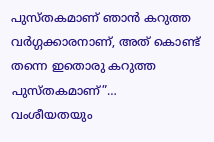പുസ്തകമാണ് ഞാൻ കറുത്ത വർഗ്ഗക്കാരനാണ്, അത് കൊണ്ട് തന്നെ ഇതൊരു കറുത്ത പുസ്തകമാണ്”…
വംശീയതയും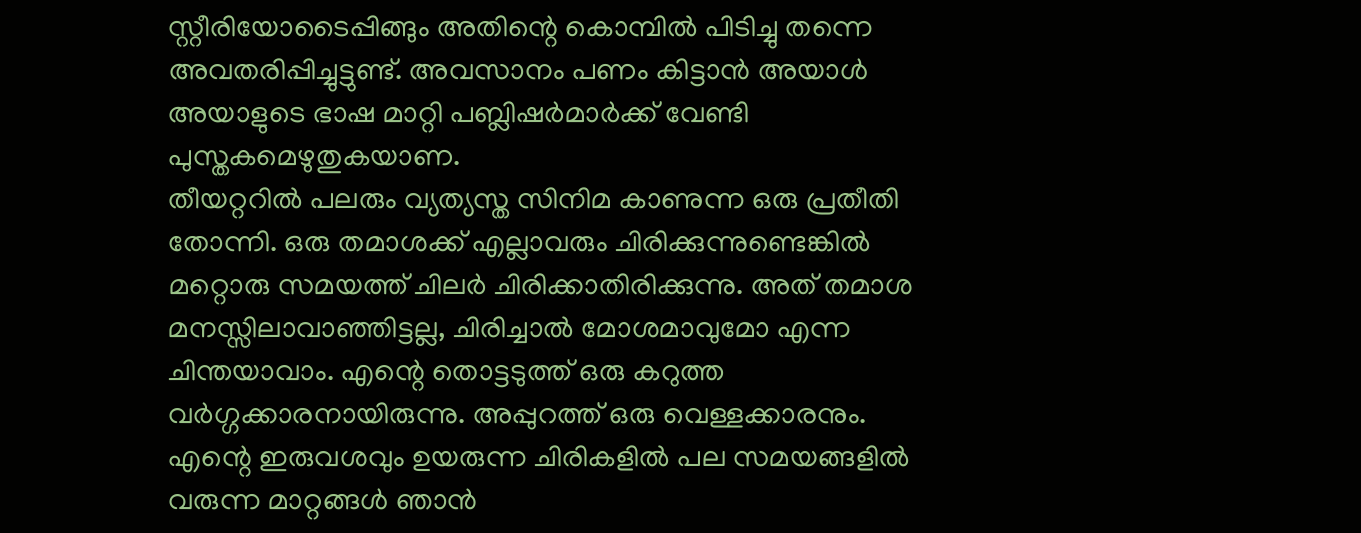സ്റ്റീരിയോടൈപ്പിങ്ങും അതിന്റെ കൊമ്പിൽ പിടിച്ചു തന്നെ അവതരിപ്പിച്ചുട്ടുണ്ട്. അവസാനം പണം കിട്ടാൻ അയാൾ അയാളുടെ ഭാഷ മാറ്റി പബ്ലിഷർമാർക്ക് വേണ്ടി പുസ്തകമെഴുതുകയാണ.
തീയറ്ററിൽ പലരും വ്യത്യസ്ത സിനിമ കാണുന്ന ഒരു പ്രതീതി തോന്നി. ഒരു തമാശക്ക് എല്ലാവരും ചിരിക്കുന്നുണ്ടെങ്കിൽ മറ്റൊരു സമയത്ത് ചിലർ ചിരിക്കാതിരിക്കുന്നു. അത് തമാശ മനസ്സിലാവാഞ്ഞിട്ടല്ല, ചിരിച്ചാൽ മോശമാവുമോ എന്ന ചിന്തയാവാം. എന്റെ തൊട്ടടുത്ത് ഒരു കറുത്ത വർഗ്ഗക്കാരനായിരുന്നു. അപ്പുറത്ത് ഒരു വെള്ളക്കാരനും.
എന്റെ ഇരുവശവും ഉയരുന്ന ചിരികളിൽ പല സമയങ്ങളിൽ വരുന്ന മാറ്റങ്ങൾ ഞാൻ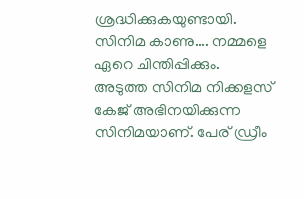ശ്രദ്ധിക്കുകയുണ്ടായി. സിനിമ കാണു…. നമ്മളെ ഏറെ ചിന്തിപ്പിക്കും.
അടുത്ത സിനിമ നിക്കളസ് കേജ് അഭിനയിക്കുന്ന സിനിമയാണ്. പേര് ഡ്രീം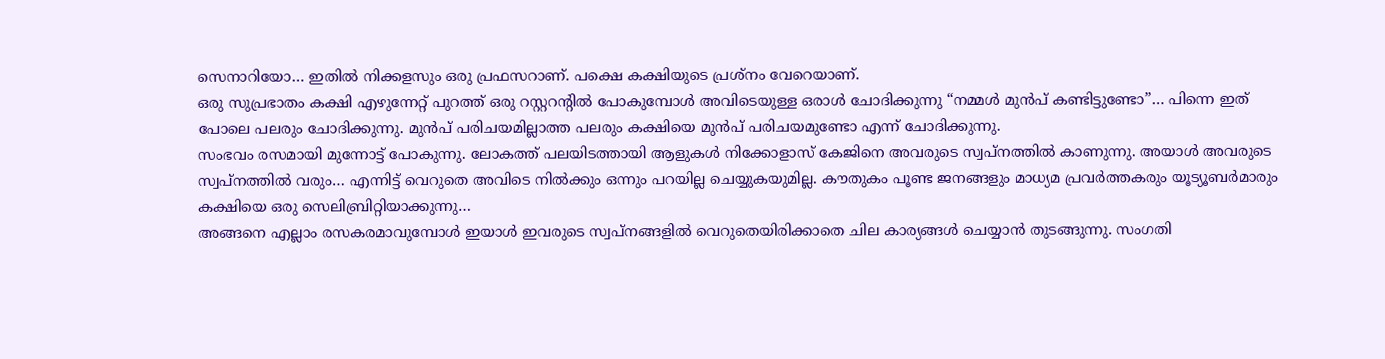സെനാറിയോ… ഇതിൽ നിക്കളസും ഒരു പ്രഫസറാണ്. പക്ഷെ കക്ഷിയുടെ പ്രശ്നം വേറെയാണ്.
ഒരു സുപ്രഭാതം കക്ഷി എഴുന്നേറ്റ് പുറത്ത് ഒരു റസ്റ്ററന്റിൽ പോകുമ്പോൾ അവിടെയുള്ള ഒരാൾ ചോദിക്കുന്നു “നമ്മൾ മുൻപ് കണ്ടിട്ടുണ്ടോ”… പിന്നെ ഇത് പോലെ പലരും ചോദിക്കുന്നു. മുൻപ് പരിചയമില്ലാത്ത പലരും കക്ഷിയെ മുൻപ് പരിചയമുണ്ടോ എന്ന് ചോദിക്കുന്നു.
സംഭവം രസമായി മുന്നോട്ട് പോകുന്നു. ലോകത്ത് പലയിടത്തായി ആളുകൾ നിക്കോളാസ് കേജിനെ അവരുടെ സ്വപ്നത്തിൽ കാണുന്നു. അയാൾ അവരുടെ സ്വപ്നത്തിൽ വരും… എന്നിട്ട് വെറുതെ അവിടെ നിൽക്കും ഒന്നും പറയില്ല ചെയ്യുകയുമില്ല. കൗതുകം പൂണ്ട ജനങ്ങളും മാധ്യമ പ്രവർത്തകരും യൂട്യൂബർമാരും കക്ഷിയെ ഒരു സെലിബ്രിറ്റിയാക്കുന്നു…
അങ്ങനെ എല്ലാം രസകരമാവുമ്പോൾ ഇയാൾ ഇവരുടെ സ്വപ്നങ്ങളിൽ വെറുതെയിരിക്കാതെ ചില കാര്യങ്ങൾ ചെയ്യാൻ തുടങ്ങുന്നു. സംഗതി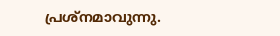പ്രശ്നമാവുന്നു.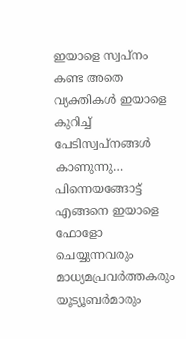ഇയാളെ സ്വപ്നം കണ്ട അതെ വ്യക്തികൾ ഇയാളെ കുറിച്ച് പേടിസ്വപ്നങ്ങൾ കാണുന്നു…
പിന്നെയങ്ങോട്ട് എങ്ങനെ ഇയാളെ ഫോളോ ചെയ്യുന്നവരും മാധ്യമപ്രവർത്തകരും യൂട്യൂബർമാരും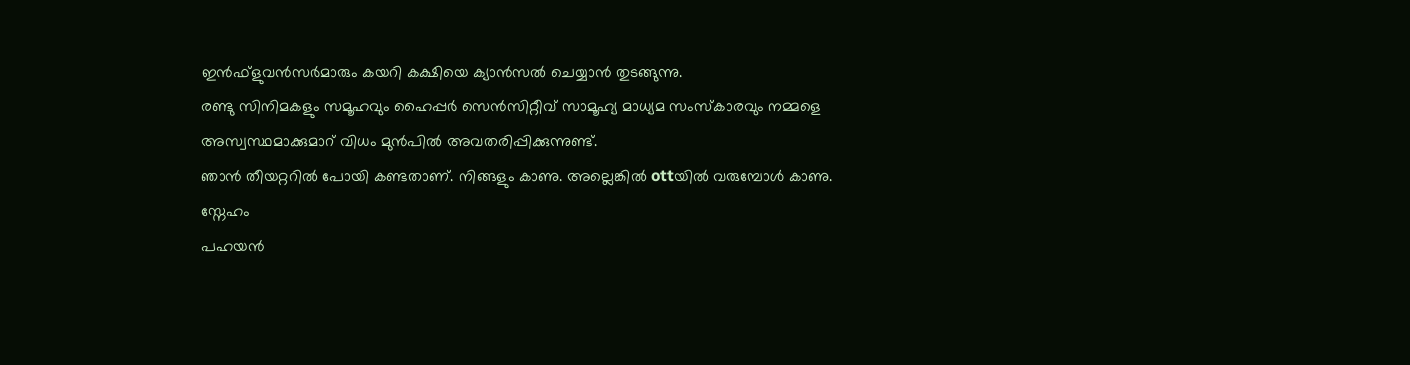ഇൻഫ്ളുവൻസർമാരും കയറി കക്ഷിയെ ക്യാൻസൽ ചെയ്യാൻ തുടങ്ങുന്നു.
രണ്ടു സിനിമകളും സമൂഹവും ഹൈപ്പർ സെൻസിറ്റീവ് സാമൂഹ്യ മാധ്യമ സംസ്കാരവും നമ്മളെ അസ്വസ്ഥമാക്കുമാറ് വിധം മുൻപിൽ അവതരിപ്പിക്കുന്നുണ്ട്.
ഞാൻ തീയറ്ററിൽ പോയി കണ്ടതാണ്. നിങ്ങളും കാണു. അല്ലെങ്കിൽ ottയിൽ വരുമ്പോൾ കാണു.
സ്നേഹം
പഹയൻ